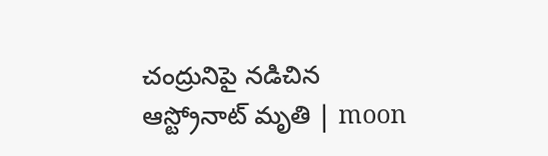చంద్రునిపై నడిచిన ఆస్ట్రోనాట్‌ మృతి | moon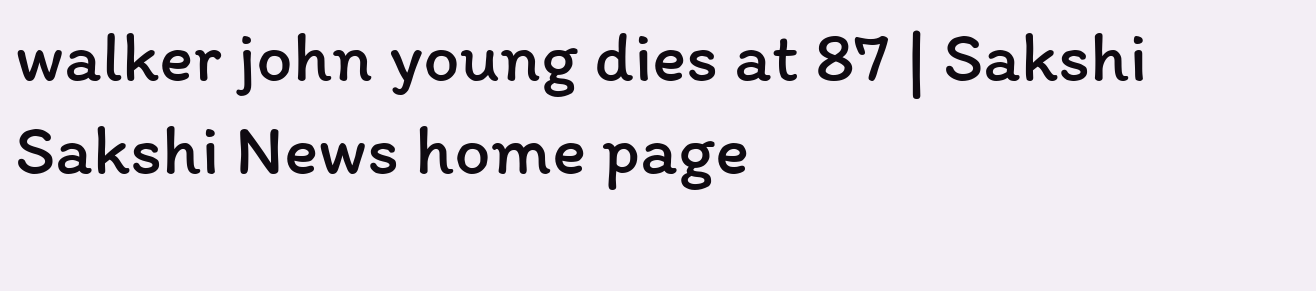walker john young dies at 87 | Sakshi
Sakshi News home page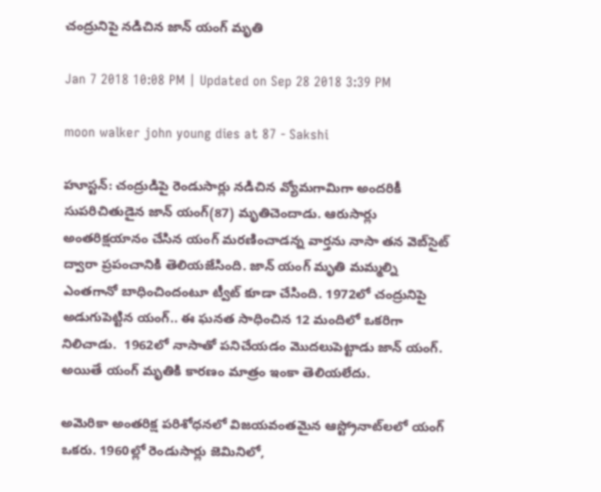చంద్రునిపై నడిచిన జాన్‌ యంగ్ మృతి

Jan 7 2018 10:08 PM | Updated on Sep 28 2018 3:39 PM

moon walker john young dies at 87 - Sakshi

హూస్టన్‌: చంద్రుడిపై రెండుసార్లు నడిచిన వ్యోమగామిగా అందరికీ సుపరిచితుడైన జాన్‌ యంగ్‌(87) మృతిచెందాడు. ఆరుసార్లు అంతరిక్షయానం చేసిన యంగ్‌ మరణించాడన్న వార్తను నాసా తన వెబ్‌సైట్‌ ద్వారా ప్రపంచానికి తెలియజేసింది. జాన్‌ యంగ్‌ మృతి మమ్మల్ని ఎంతగానో బాధించిందంటూ ట్వీట్‌ కూడా చేసింది. 1972లో చంద్రునిపై అడుగుపెట్టిన యంగ్‌.. ఈ ఘనత సాధించిన 12 మందిలో ఒకరిగా నిలిచాడు.  1962లో నాసాతో పనిచేయడం మొదలుపెట్టాడు జాన్‌ యంగ్‌. అయితే యంగ్‌ మృతికి కారణం మాత్రం ఇంకా తెలియలేదు.

అమెరికా అంతరిక్ష పరిశోధనలో విజయవంతమైన ఆస్ట్రోనాట్‌లలో యంగ్‌ ఒకరు. 1960ల్లో రెండుసార్లు జెమినిలో,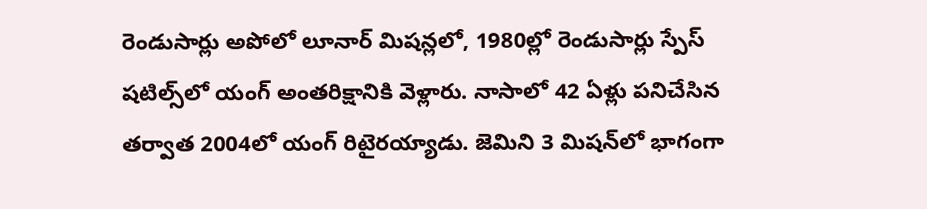రెండుసార్లు అపోలో లూనార్‌ మిషన్లలో, 1980ల్లో రెండుసార్లు స్పేస్‌ షటిల్స్‌లో యంగ్‌ అంతరిక్షానికి వెళ్లారు. నాసాలో 42 ఏళ్లు పనిచేసిన తర్వాత 2004లో యంగ్‌ రిటైరయ్యాడు. జెమిని 3 మిషన్‌లో భాగంగా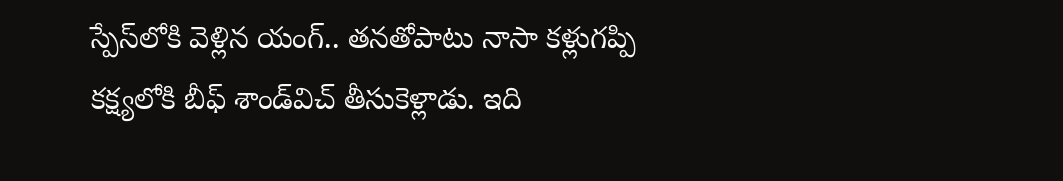స్పేస్‌లోకి వెళ్లిన యంగ్‌.. తనతోపాటు నాసా కళ్లుగప్పి కక్ష్యలోకి బీఫ్‌ శాండ్‌విచ్‌ తీసుకెళ్లాడు. ఇది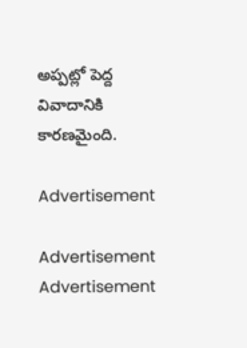అప్పట్లో పెద్ద వివాదానికి కారణమైంది.

Advertisement

Advertisement
Advertisement